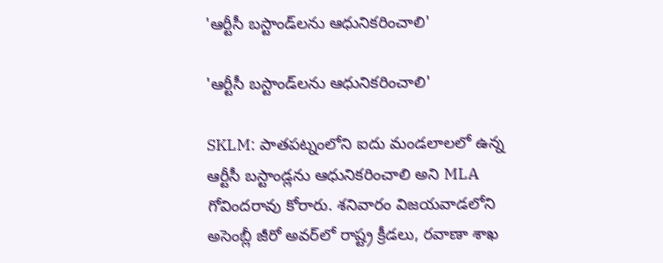'ఆర్టీసీ బస్టాండ్‌లను ఆధునికరించాలి'

'ఆర్టీసీ బస్టాండ్‌లను ఆధునికరించాలి'

SKLM: పాతపట్నంలోని ఐదు మండలాలలో ఉన్న ఆర్టీసీ బస్టాండ్లను ఆధునికరించాలి అని MLA గోవిందరావు కోరారు. శనివారం విజయవాడలోని అసెంబ్లీ జీరో అవర్‌లో రాష్ట్ర క్రీడలు, రవాణా శాఖ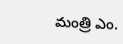మంత్రి ఎం.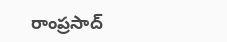రాంప్రసాద్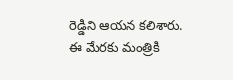రెడ్డిని ఆయన కలిశారు. ఈ మేరకు మంత్రికి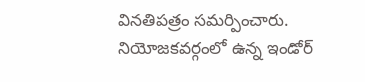వినతిపత్రం సమర్పించారు. నియోజకవర్గంలో ఉన్న ఇండోర్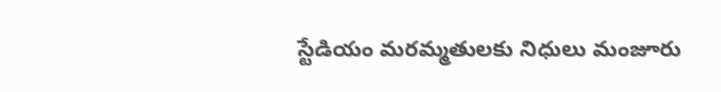స్టేడియం మరమ్మతులకు నిధులు మంజూరు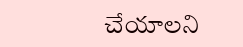చేయాలని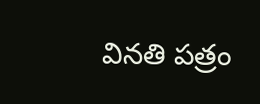వినతి పత్రం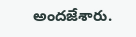అందజేశారు.